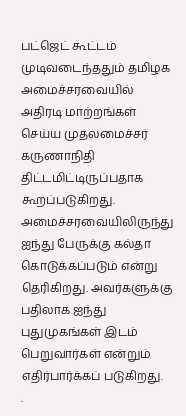பட்ஜெட் கூட்டம் முடிவடைந்ததும் தமிழக அமைச்சரவையில் அதிரடி மாற்றங்கள் செய்ய முதலமைச்சர் கருணாநிதி திட்டமிட்டிருப்பதாக கூறப்படுகிறது.
அமைச்சரவையிலிருந்து ஐந்து பேருக்கு கல்தா கொடுக்கப்படும் என்று தெரிகிறது. அவர்களுக்கு பதிலாக ஐந்து புதுமுகங்கள் இடம் பெறுவார்கள் என்றும் எதிர்பார்க்கப் படுகிறது.
.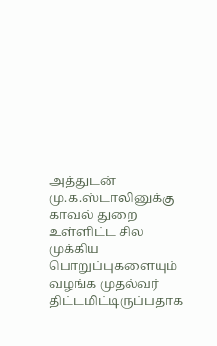அத்துடன் மு.க.ஸ்டாலினுக்கு காவல் துறை உள்ளிட்ட சில முக்கிய பொறுப்புகளையும் வழங்க முதல்வர் திட்டமிட்டிருப்பதாக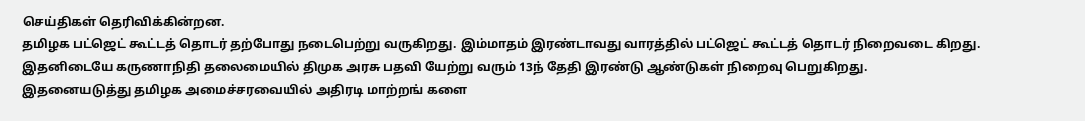செய்திகள் தெரிவிக்கின்றன.
தமிழக பட்ஜெட் கூட்டத் தொடர் தற்போது நடைபெற்று வருகிறது. இம்மாதம் இரண்டாவது வாரத்தில் பட்ஜெட் கூட்டத் தொடர் நிறைவடை கிறது. இதனிடையே கருணாநிதி தலைமையில் திமுக அரசு பதவி யேற்று வரும் 13ந் தேதி இரண்டு ஆண்டுகள் நிறைவு பெறுகிறது.
இதனையடுத்து தமிழக அமைச்சரவையில் அதிரடி மாற்றங் களை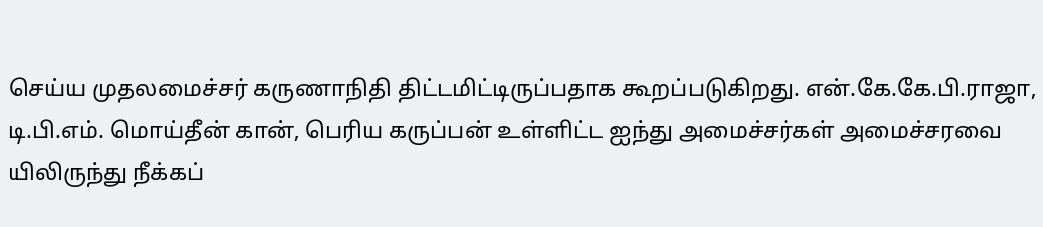செய்ய முதலமைச்சர் கருணாநிதி திட்டமிட்டிருப்பதாக கூறப்படுகிறது. என்.கே.கே.பி.ராஜா, டி.பி.எம். மொய்தீன் கான், பெரிய கருப்பன் உள்ளிட்ட ஐந்து அமைச்சர்கள் அமைச்சரவை யிலிருந்து நீக்கப்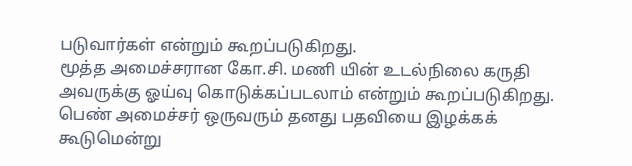படுவார்கள் என்றும் கூறப்படுகிறது.
மூத்த அமைச்சரான கோ.சி. மணி யின் உடல்நிலை கருதி அவருக்கு ஓய்வு கொடுக்கப்படலாம் என்றும் கூறப்படுகிறது. பெண் அமைச்சர் ஒருவரும் தனது பதவியை இழக்கக் கூடுமென்று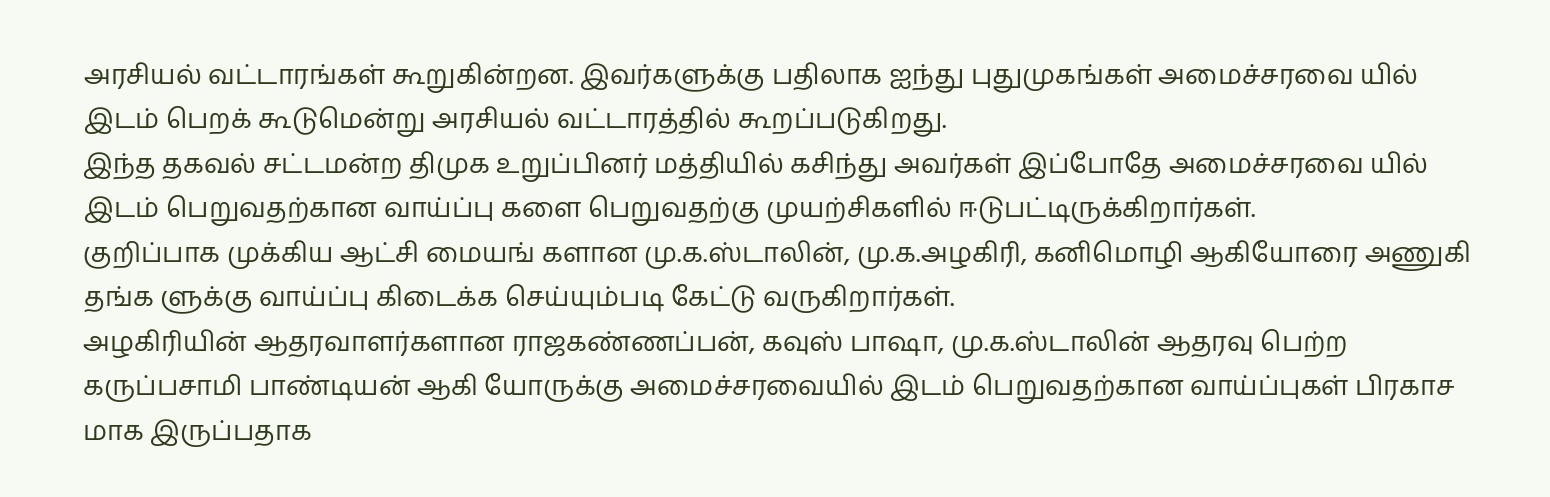அரசியல் வட்டாரங்கள் கூறுகின்றன. இவர்களுக்கு பதிலாக ஐந்து புதுமுகங்கள் அமைச்சரவை யில் இடம் பெறக் கூடுமென்று அரசியல் வட்டாரத்தில் கூறப்படுகிறது.
இந்த தகவல் சட்டமன்ற திமுக உறுப்பினர் மத்தியில் கசிந்து அவர்கள் இப்போதே அமைச்சரவை யில் இடம் பெறுவதற்கான வாய்ப்பு களை பெறுவதற்கு முயற்சிகளில் ஈடுபட்டிருக்கிறார்கள்.
குறிப்பாக முக்கிய ஆட்சி மையங் களான மு.க.ஸ்டாலின், மு.க.அழகிரி, கனிமொழி ஆகியோரை அணுகி தங்க ளுக்கு வாய்ப்பு கிடைக்க செய்யும்படி கேட்டு வருகிறார்கள்.
அழகிரியின் ஆதரவாளர்களான ராஜகண்ணப்பன், கவுஸ் பாஷா, மு.க.ஸ்டாலின் ஆதரவு பெற்ற கருப்பசாமி பாண்டியன் ஆகி யோருக்கு அமைச்சரவையில் இடம் பெறுவதற்கான வாய்ப்புகள் பிரகாச மாக இருப்பதாக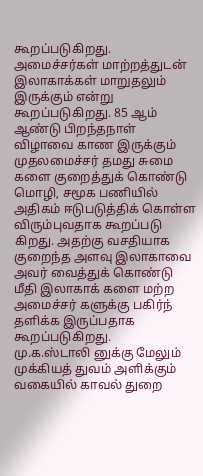கூறப்படுகிறது.
அமைச்சர்கள் மாற்றத்துடன் இலாகாக்கள் மாறுதலும் இருக்கும் என்று கூறப்படுகிறது. 85 ஆம் ஆண்டு பிறந்தநாள் விழாவை காண இருக்கும் முதலமைச்சர் தமது சுமை களை குறைத்துக் கொண்டு மொழி, சமூக பணியில் அதிகம் ஈடுபடுத்திக் கொள்ள விரும்புவதாக கூறப்படு கிறது. அதற்கு வசதியாக குறைந்த அளவு இலாகாவை அவர் வைத்துக் கொண்டு மீதி இலாகாக் களை மற்ற அமைச்சர் களுக்கு பகிர்ந் தளிக்க இருப்பதாக கூறப்படுகிறது.
மு.க.ஸ்டாலி னுக்கு மேலும் முக்கியத் துவம் அளிக்கும் வகையில் காவல் துறை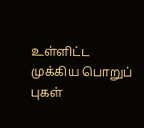உள்ளிட்ட முக்கிய பொறுப் புகள்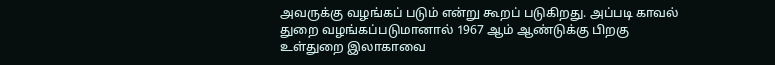அவருக்கு வழங்கப் படும் என்று கூறப் படுகிறது. அப்படி காவல் துறை வழங்கப்படுமானால் 1967 ஆம் ஆண்டுக்கு பிறகு உள்துறை இலாகாவை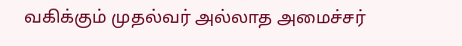வகிக்கும் முதல்வர் அல்லாத அமைச்சர்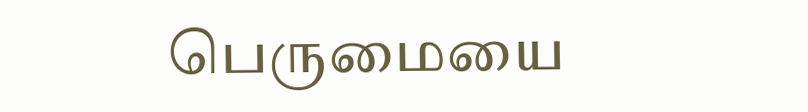பெருமையை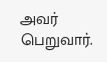அவர் பெறுவார்.